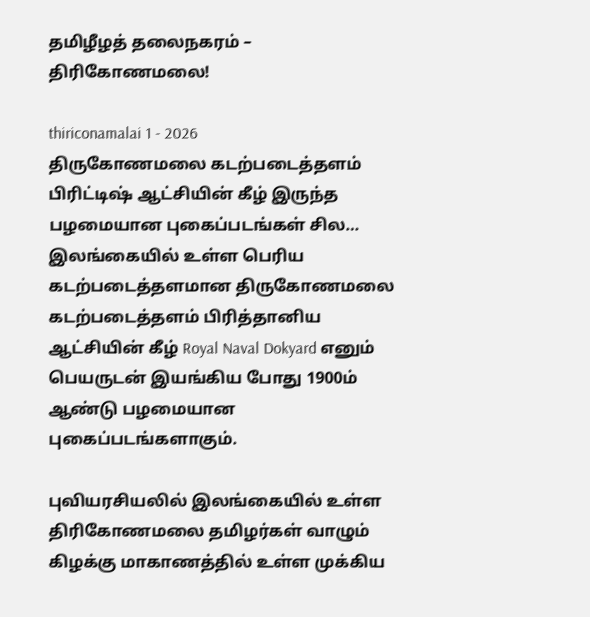தமிழீழத் தலைநகரம் – திரிகோணமலை!

thiriconamalai 1 - 2026
திருகோணமலை கடற்படைத்தளம் பிரிட்டிஷ் ஆட்சியின் கீழ் இருந்த பழமையான புகைப்படங்கள் சில… இலங்கையில் உள்ள பெரிய கடற்படைத்தளமான திருகோணமலை கடற்படைத்தளம் பிரித்தானிய ஆட்சியின் கீழ் Royal Naval Dokyard எனும் பெயருடன் இயங்கிய போது 1900ம் ஆண்டு பழமையான புகைப்படங்களாகும்.

புவியரசியலில் இலங்கையில் உள்ள திரிகோணமலை தமிழர்கள் வாழும் கிழக்கு மாகாணத்தில் உள்ள முக்கிய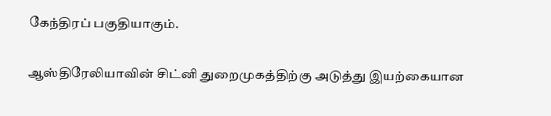கேந்திரப் பகுதியாகும்.

ஆஸ்திரேலியாவின் சிட்னி துறைமுகத்திற்கு அடுத்து இயற்கையான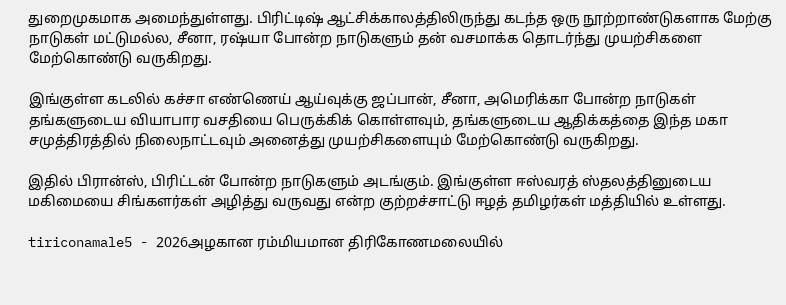துறைமுகமாக அமைந்துள்ளது. பிரிட்டிஷ் ஆட்சிக்காலத்திலிருந்து கடந்த ஒரு நூற்றாண்டுகளாக மேற்கு நாடுகள் மட்டுமல்ல, சீனா, ரஷ்யா போன்ற நாடுகளும் தன் வசமாக்க தொடர்ந்து முயற்சிகளை மேற்கொண்டு வருகிறது.

இங்குள்ள கடலில் கச்சா எண்ணெய் ஆய்வுக்கு ஜப்பான், சீனா, அமெரிக்கா போன்ற நாடுகள் தங்களுடைய வியாபார வசதியை பெருக்கிக் கொள்ளவும், தங்களுடைய ஆதிக்கத்தை இந்த மகா சமுத்திரத்தில் நிலைநாட்டவும் அனைத்து முயற்சிகளையும் மேற்கொண்டு வருகிறது.

இதில் பிரான்ஸ், பிரிட்டன் போன்ற நாடுகளும் அடங்கும். இங்குள்ள ஈஸ்வரத் ஸ்தலத்தினுடைய மகிமையை சிங்களர்கள் அழித்து வருவது என்ற குற்றச்சாட்டு ஈழத் தமிழர்கள் மத்தியில் உள்ளது.

tiriconamale5 - 2026அழகான ரம்மியமான திரிகோணமலையில்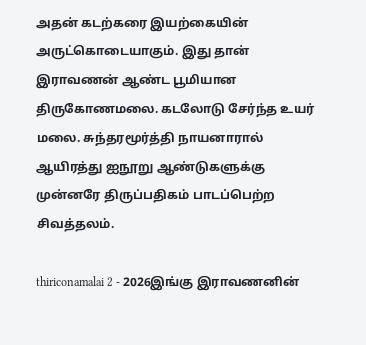அதன் கடற்கரை இயற்கையின் அருட்கொடையாகும். இது தான் இராவணன் ஆண்ட பூமியான திருகோணமலை. கடலோடு சேர்ந்த உயர் மலை. சுந்தரமூர்த்தி நாயனாரால் ஆயிரத்து ஐநூறு ஆண்டுகளுக்கு முன்னரே திருப்பதிகம் பாடப்பெற்ற சிவத்தலம்.

thiriconamalai 2 - 2026இங்கு இராவணனின்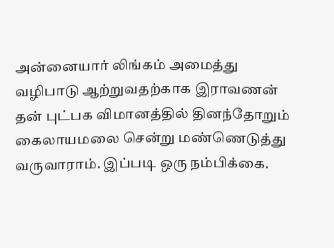அன்னையார் லிங்கம் அமைத்து வழிபாடு ஆற்றுவதற்காக இராவணன் தன் புட்பக விமானத்தில் தினந்தோறும் கைலாயமலை சென்று மண்ணெடுத்து வருவாராம். இப்படி ஒரு நம்பிக்கை.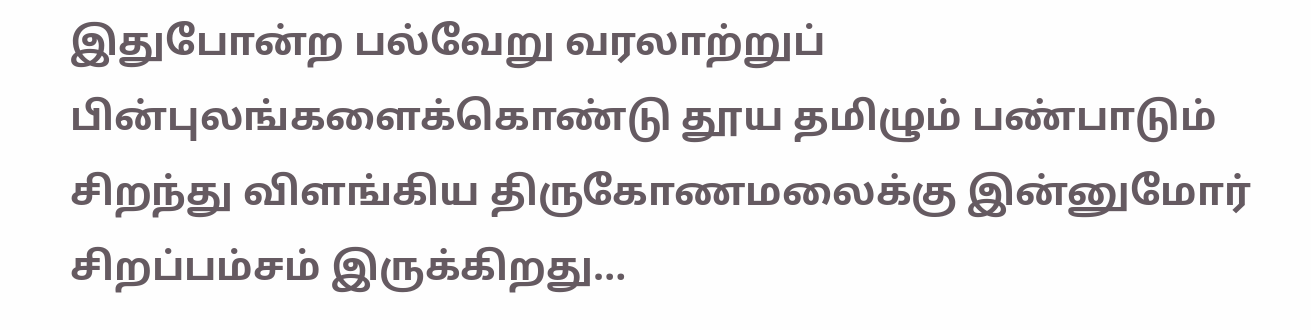இதுபோன்ற பல்வேறு வரலாற்றுப் பின்புலங்களைக்கொண்டு தூய தமிழும் பண்பாடும் சிறந்து விளங்கிய திருகோணமலைக்கு இன்னுமோர் சிறப்பம்சம் இருக்கிறது…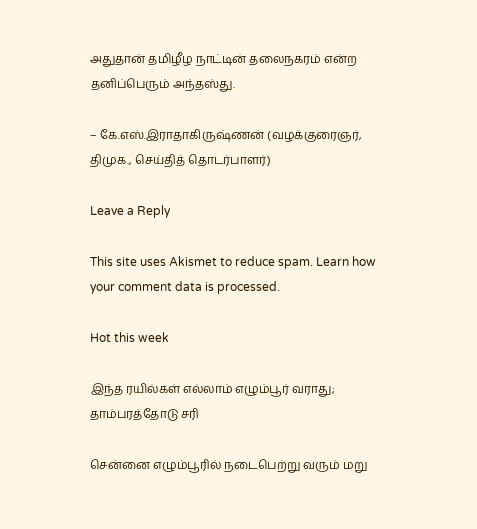அதுதான் தமிழீழ நாட்டின் தலைநகரம் என்ற தனிப்பெரும் அந்தஸ்து.

– கே.எஸ்.இராதாகிருஷ்ணன் (வழக்குரைஞர், திமுக., செய்தித் தொடர்பாளர்)

Leave a Reply

This site uses Akismet to reduce spam. Learn how your comment data is processed.

Hot this week

இந்த ரயில்கள் எல்லாம் எழும்பூர் வராது; தாம்பரத்தோடு சரி

சென்னை எழும்பூரில் நடைபெற்று வரும் மறு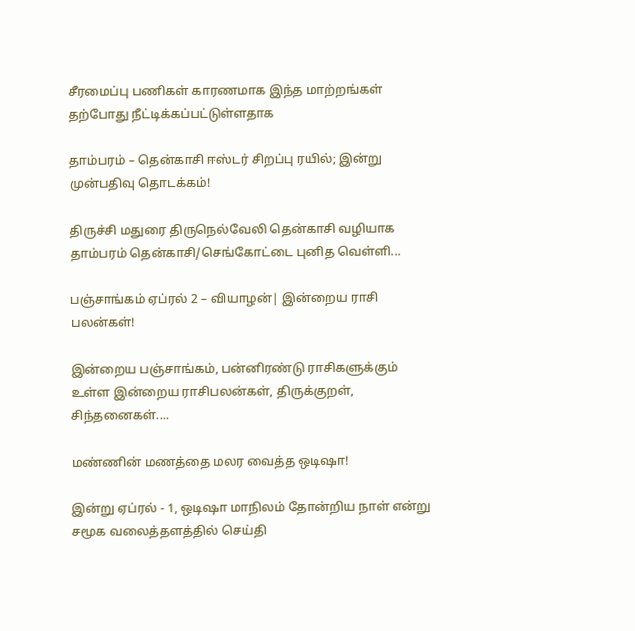சீரமைப்பு பணிகள் காரணமாக இந்த மாற்றங்கள் தற்போது நீட்டிக்கப்பட்டுள்ளதாக‌

தாம்பரம் – தென்காசி ஈஸ்டர் சிறப்பு ரயில்; இன்று முன்பதிவு தொடக்கம்!

திருச்சி மதுரை திருநெல்வேலி தென்காசி வழியாக தாம்பரம் தென்காசி/செங்கோட்டை புனித வெள்ளி...

பஞ்சாங்கம் ஏப்ரல் 2 – வியாழன்| இன்றைய ராசி பலன்கள்!

இன்றைய பஞ்சாங்கம், பன்னிரண்டு ராசிகளுக்கும் உள்ள இன்றைய ராசிபலன்கள், திருக்குறள், சிந்தனைகள்....

மண்ணின் மணத்தை மலர வைத்த ஒடிஷா!

இன்று ஏப்ரல் - 1, ஒடிஷா மாநிலம் தோன்றிய நாள் என்று சமூக வலைத்தளத்தில் செய்தி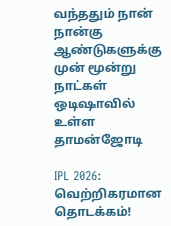வந்ததும் நான் நான்கு ஆண்டுகளுக்கு முன் மூன்று நாட்கள் ஒடிஷாவில் உள்ள தாமன்ஜோடி

IPL 2026: வெற்றிகரமான தொடக்கம்!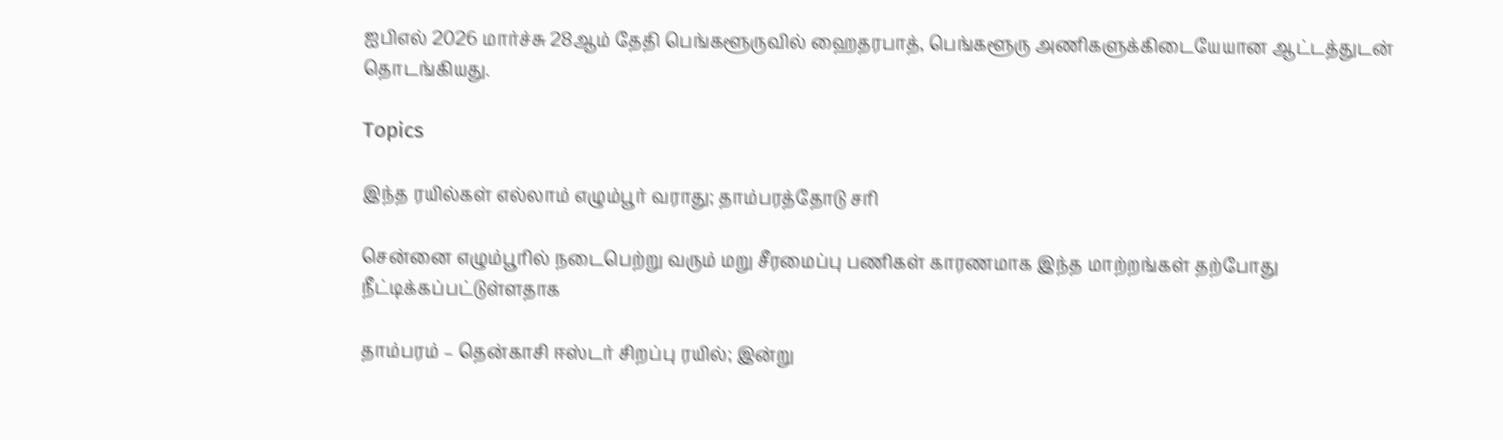ஐபிஎல் 2026 மார்ச்சு 28ஆம் தேதி பெங்களூருவில் ஹைதரபாத், பெங்களூரு அணிகளுக்கிடையேயான ஆட்டத்துடன் தொடங்கியது.

Topics

இந்த ரயில்கள் எல்லாம் எழும்பூர் வராது; தாம்பரத்தோடு சரி

சென்னை எழும்பூரில் நடைபெற்று வரும் மறு சீரமைப்பு பணிகள் காரணமாக இந்த மாற்றங்கள் தற்போது நீட்டிக்கப்பட்டுள்ளதாக‌

தாம்பரம் – தென்காசி ஈஸ்டர் சிறப்பு ரயில்; இன்று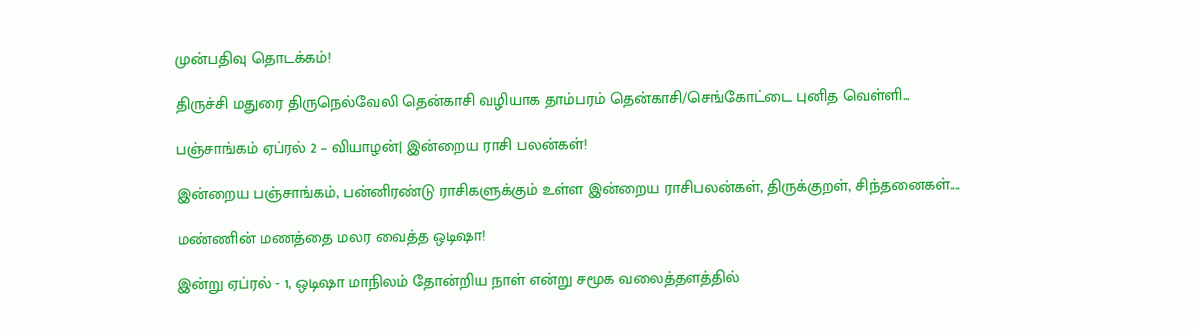முன்பதிவு தொடக்கம்!

திருச்சி மதுரை திருநெல்வேலி தென்காசி வழியாக தாம்பரம் தென்காசி/செங்கோட்டை புனித வெள்ளி...

பஞ்சாங்கம் ஏப்ரல் 2 – வியாழன்| இன்றைய ராசி பலன்கள்!

இன்றைய பஞ்சாங்கம், பன்னிரண்டு ராசிகளுக்கும் உள்ள இன்றைய ராசிபலன்கள், திருக்குறள், சிந்தனைகள்....

மண்ணின் மணத்தை மலர வைத்த ஒடிஷா!

இன்று ஏப்ரல் - 1, ஒடிஷா மாநிலம் தோன்றிய நாள் என்று சமூக வலைத்தளத்தில்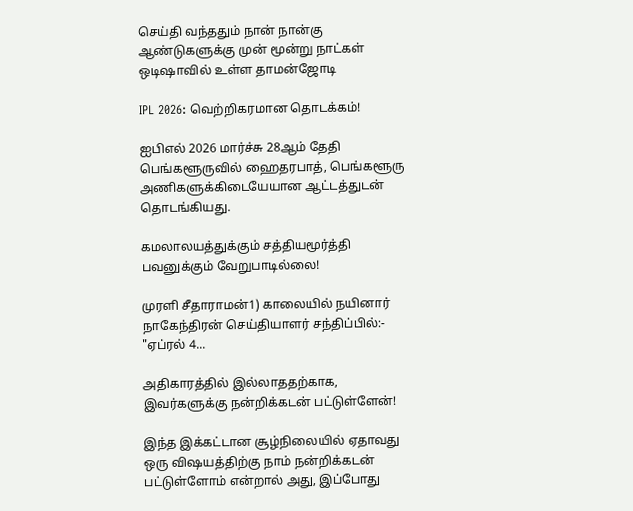செய்தி வந்ததும் நான் நான்கு ஆண்டுகளுக்கு முன் மூன்று நாட்கள் ஒடிஷாவில் உள்ள தாமன்ஜோடி

IPL 2026: வெற்றிகரமான தொடக்கம்!

ஐபிஎல் 2026 மார்ச்சு 28ஆம் தேதி பெங்களூருவில் ஹைதரபாத், பெங்களூரு அணிகளுக்கிடையேயான ஆட்டத்துடன் தொடங்கியது.

கமலாலயத்துக்கும் சத்தியமூர்த்தி பவனுக்கும் வேறுபாடில்லை!

முரளி சீதாராமன்1) காலையில் நயினார் நாகேந்திரன் செய்தியாளர் சந்திப்பில்:- "ஏப்ரல் 4...

அதிகாரத்தில் இல்லாததற்காக, இவர்களுக்கு நன்றிக்கடன் பட்டுள்ளேன்!

இந்த இக்கட்டான சூழ்நிலையில் ஏதாவது ஒரு விஷயத்திற்கு நாம் நன்றிக்கடன் பட்டுள்ளோம் என்றால் அது, இப்போது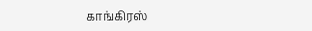காங்கிரஸ்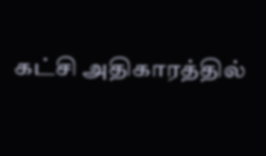கட்சி அதிகாரத்தில்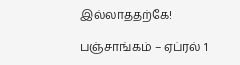இல்லாததற்கே!

பஞ்சாங்கம் – ஏப்ரல் 1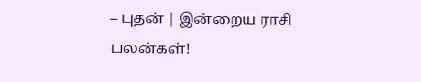– புதன் | இன்றைய ராசி பலன்கள்!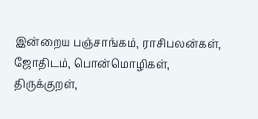இன்றைய பஞ்சாங்கம், ராசிபலன்கள், ஜோதிடம், பொன்மொழிகள், திருக்குறள்,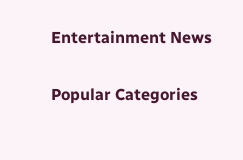Entertainment News

Popular Categories